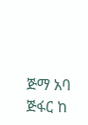ጅማ አባ ጅፋር ከ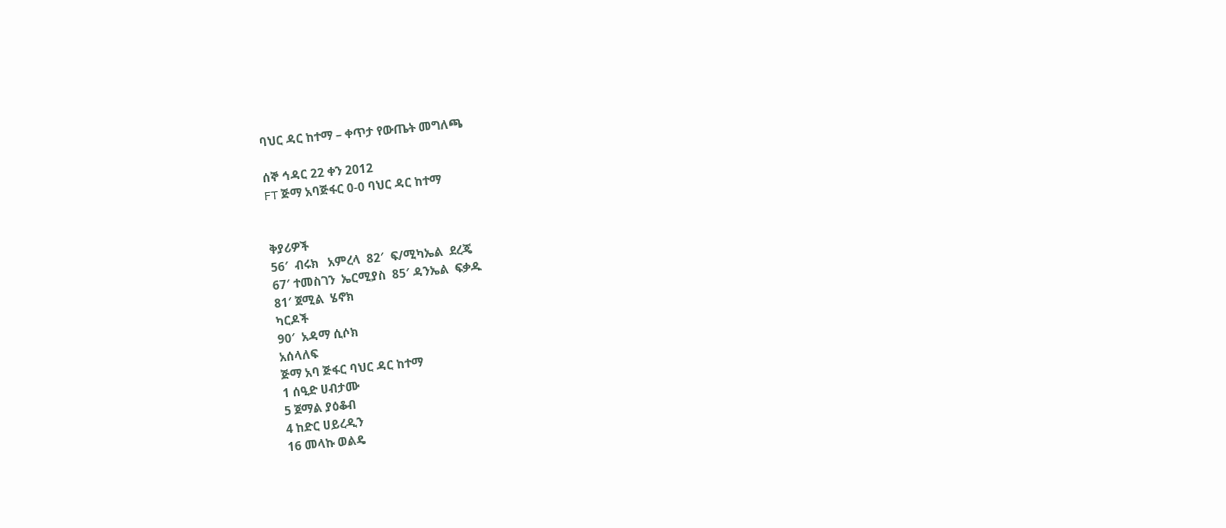ባህር ዳር ከተማ – ቀጥታ የውጤት መግለጫ

ሰኞ ኅዳር 22 ቀን 2012
FT ጅማ አባጅፋር 0-0 ባህር ዳር ከተማ


ቅያሪዎች
56′  ብሩክ   አምረላ  82′  ፍ/ሚካኤል  ደረጄ
67′ ተመስገን  ኤርሚያስ  85′ ዳንኤል  ፍቃዱ
81′ ጀሚል  ሄኖክ
ካርዶች
90′  አዳማ ሲሶክ
አሰላለፍ
ጅማ አባ ጅፋር ባህር ዳር ከተማ
1 ሰዒድ ሀብታሙ
5 ጀማል ያዕቆብ
4 ከድር ሀይረዲን
16 መላኩ ወልዴ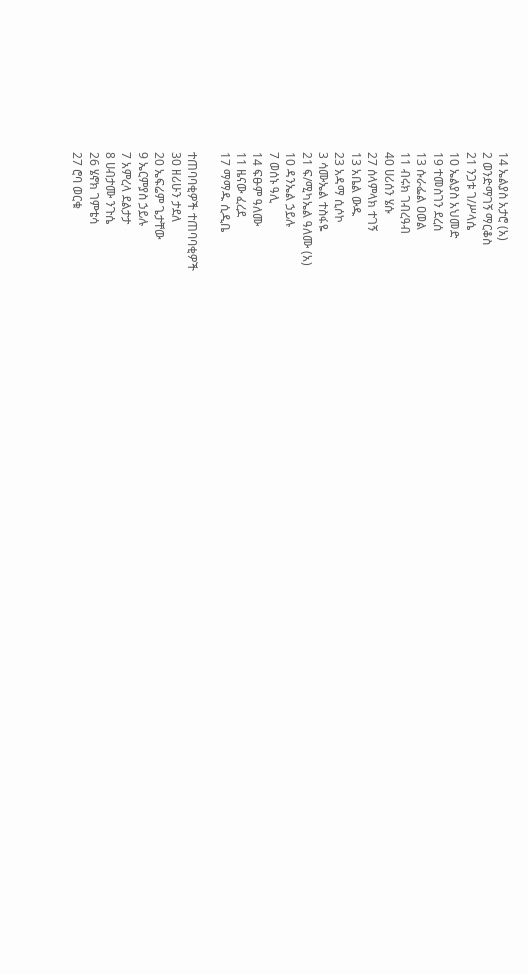14 ኤልያስ አታሮ (አ)
2 ወንድማገኝ ማርቆስ
21 ንጋቱ ገ/ሥላሴ
10 ኤልያስ አህመድ
19 ተመስገን ደረሰ
13 ሱራፌል ዐወል
11 ብሩክ ገብረዓብ
40 ሀሪሰን ሄሱ
27 ሰላምላክ ተገኝ
13 አቤል ውዱ
23 አዳማ ሲሶኮ
3 ሳሙኤል ተስፋዬ
21 ፍ/ሚካኤል ዓለሙ (አ)
10 ዳንኤል ኃይሉ
7 ወሰኑ ዓሊ
14 ፍፁም ዓለሙ
11 ዜናው ፈረደ
17 ማማዱ ሲዲቤ

ተጠባባቂዎች ተጠባባቂዎች
30 ዘሪሁን ታደለ
20 ኤፍሬም ጌታቸው
9 ኤርምያስ ኃይሉ
7 አምረላ ደልታታ
8 ሀብታሙ ንጉሴ
26 ሄኖክ ገምቴሳ
27 ሮባ ወርቁ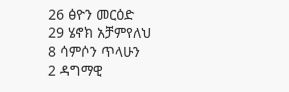26 ፅዮን መርዕድ
29 ሄኖክ አቻምየለህ
8 ሳምሶን ጥላሁን
2 ዳግማዊ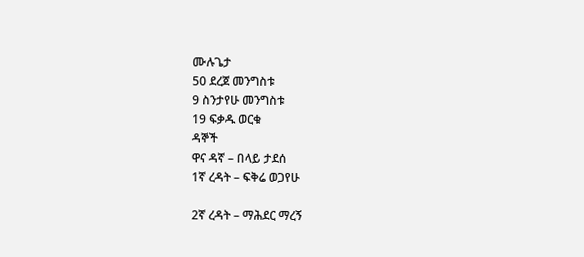ሙሉጌታ
50 ደረጀ መንግስቱ
9 ስንታየሁ መንግስቱ
19 ፍቃዱ ወርቁ
ዳኞች
ዋና ዳኛ – በላይ ታደሰ
1ኛ ረዳት – ፍቅሬ ወጋየሁ

2ኛ ረዳት – ማሕደር ማረኝ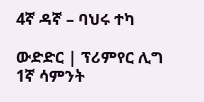4ኛ ዳኛ – ባህሩ ተካ

ውድድር | ፕሪምየር ሊግ 1ኛ ሳምንት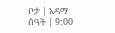ቦታ | አዳማ
ሰዓት | 9:00